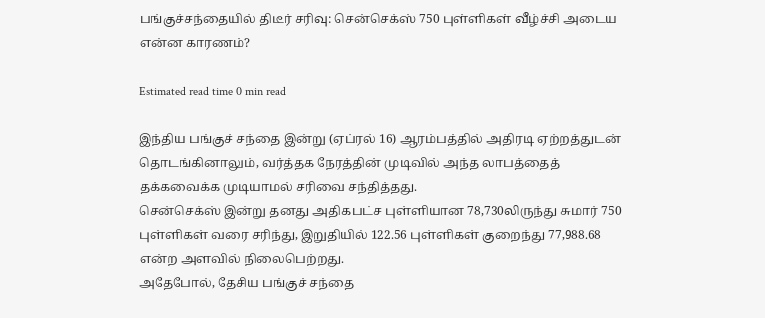பங்குச்சந்தையில் திடீர் சரிவு: சென்செக்ஸ் 750 புள்ளிகள் வீழ்ச்சி அடைய என்ன காரணம்?

Estimated read time 0 min read

இந்திய பங்குச் சந்தை இன்று (ஏப்ரல் 16) ஆரம்பத்தில் அதிரடி ஏற்றத்துடன் தொடங்கினாலும், வர்த்தக நேரத்தின் முடிவில் அந்த லாபத்தைத் தக்கவைக்க முடியாமல் சரிவை சந்தித்தது.
சென்செக்ஸ் இன்று தனது அதிகபட்ச புள்ளியான 78,730லிருந்து சுமார் 750 புள்ளிகள் வரை சரிந்து, இறுதியில் 122.56 புள்ளிகள் குறைந்து 77,988.68 என்ற அளவில் நிலைபெற்றது.
அதேபோல், தேசிய பங்குச் சந்தை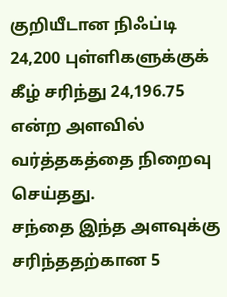குறியீடான நிஃப்டி 24,200 புள்ளிகளுக்குக் கீழ் சரிந்து 24,196.75 என்ற அளவில் வர்த்தகத்தை நிறைவு செய்தது.
சந்தை இந்த அளவுக்கு சரிந்ததற்கான 5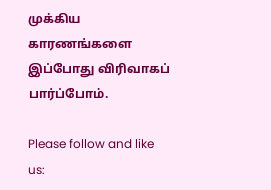முக்கிய காரணங்களை இப்போது விரிவாகப் பார்ப்போம்.

Please follow and like us: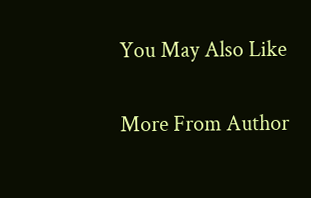You May Also Like

More From Author